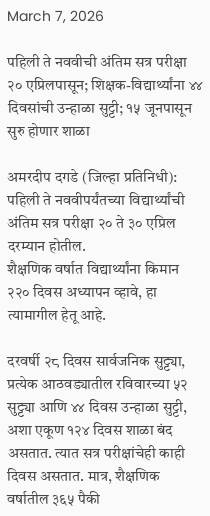March 7, 2026

पहिली ते नववीची अंतिम सत्र परीक्षा २० एप्रिलपासून; शिक्षक-विद्यार्थ्यांना ४४ दिवसांची उन्हाळा सुट्टी; १५ जूनपासून सुरु होणार शाळा

अमरदीप दगडे (जिल्हा प्रतिनिधी): पहिली ते नववीपर्यंतच्या विद्यार्थ्यांची अंतिम सत्र परीक्षा २० ते ३० एप्रिल दरम्यान होतील.
शैक्षणिक वर्षात विद्यार्थ्यांना किमान २२० दिवस अध्यापन व्हावे, हा त्यामागील हेतू आहे.

दरवर्षी २८ दिवस सार्वजनिक सुट्ट्या, प्रत्येक आठवड्यातील रविवारच्या ५२ सुट्ट्या आणि ४४ दिवस उन्हाळा सुट्टी, अशा एकूण १२४ दिवस शाळा बंद असतात. त्यात सत्र परीक्षांचेही काही दिवस असतात. मात्र, शैक्षणिक वर्षातील ३६५ पैकी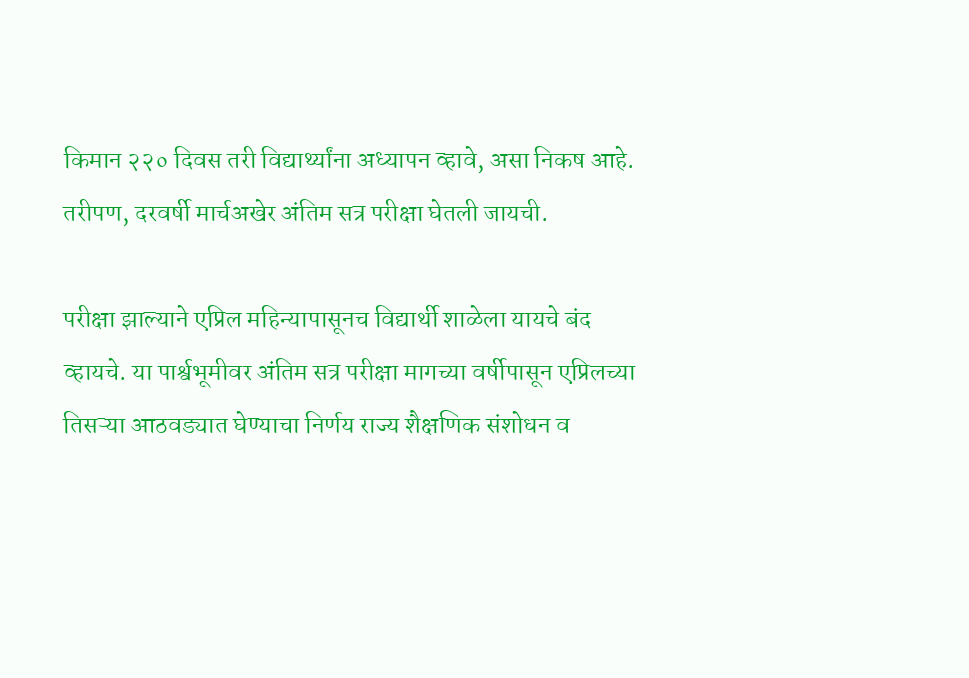किमान २२० दिवस तरी विद्यार्थ्यांना अध्यापन व्हावे, असा निकष आहे. तरीपण, दरवर्षी मार्चअखेर अंतिम सत्र परीक्षा घेतली जायची.

परीक्षा झाल्याने एप्रिल महिन्यापासूनच विद्यार्थी शाळेला यायचे बंद व्हायचे. या पार्श्वभूमीवर अंतिम सत्र परीक्षा मागच्या वर्षीपासून एप्रिलच्या तिसऱ्या आठवड्यात घेण्याचा निर्णय राज्य शैक्षणिक संशोधन व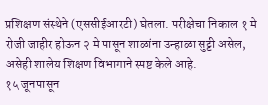प्रशिक्षण संस्थेने (एससीईआरटी) घेतला. परीक्षेचा निकाल १ मे रोजी जाहीर होऊन २ मे पासून शाळांना उन्हाळा सुट्टी असेल, असेही शालेय शिक्षण विभागाने स्पष्ट केले आहे.
१५ जूनपासून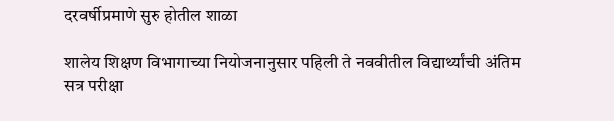दरवर्षीप्रमाणे सुरु होतील शाळा

शालेय शिक्षण विभागाच्या नियोजनानुसार पहिली ते नववीतील विद्यार्थ्यांची अंतिम सत्र परीक्षा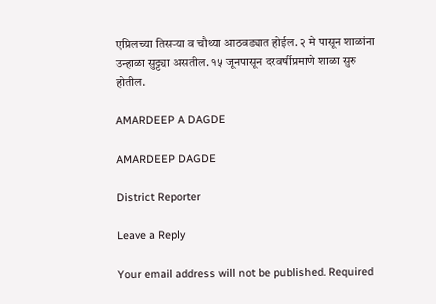एप्रिलच्या तिसऱ्या व चौथ्या आठवड्यात होईल. २ मे पासून शाळांना उन्हाळा सुट्ट्या असतील. १५ जूनपासून दरवर्षीप्रमाणे शाळा सुरु होतील.

AMARDEEP A DAGDE

AMARDEEP DAGDE

District Reporter

Leave a Reply

Your email address will not be published. Required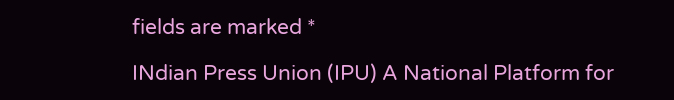fields are marked *

INdian Press Union (IPU) A National Platform for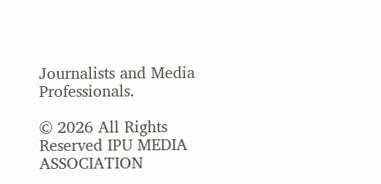Journalists and Media Professionals.

© 2026 All Rights Reserved IPU MEDIA ASSOCIATION